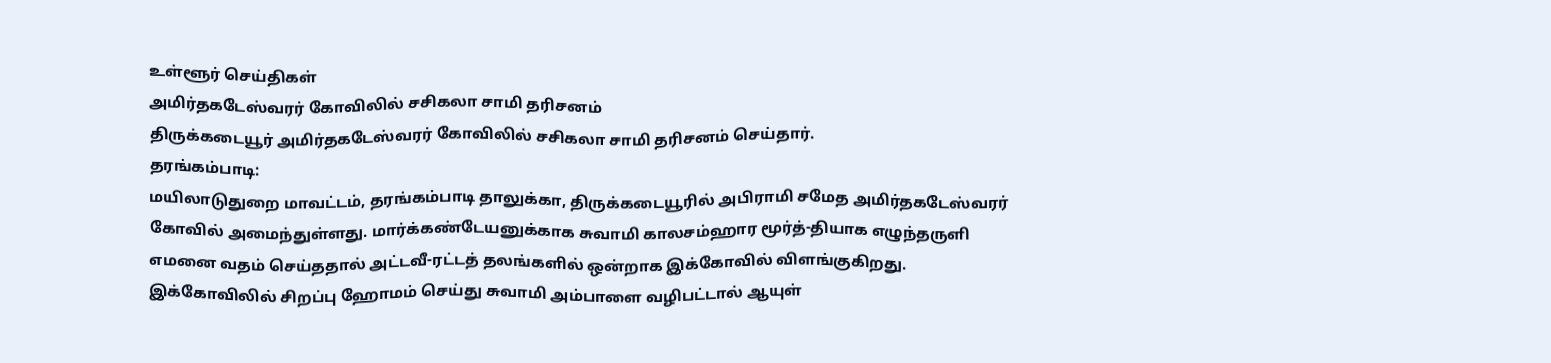உள்ளூர் செய்திகள்
அமிர்தகடேஸ்வரர் கோவிலில் சசிகலா சாமி தரிசனம்
திருக்கடையூர் அமிர்தகடேஸ்வரர் கோவிலில் சசிகலா சாமி தரிசனம் செய்தார்.
தரங்கம்பாடி:
மயிலாடுதுறை மாவட்டம், தரங்கம்பாடி தாலுக்கா, திருக்கடையூரில் அபிராமி சமேத அமிர்தகடேஸ்வரர் கோவில் அமைந்துள்ளது. மார்க்கண்டேயனுக்காக சுவாமி காலசம்ஹார மூர்த்-தியாக எழுந்தருளி
எமனை வதம் செய்ததால் அட்டவீ-ரட்டத் தலங்களில் ஒன்றாக இக்கோவில் விளங்குகிறது. இக்கோவிலில் சிறப்பு ஹோமம் செய்து சுவாமி அம்பாளை வழிபட்டால் ஆயுள்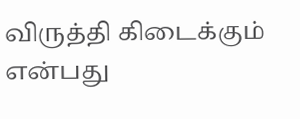விருத்தி கிடைக்கும் என்பது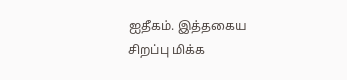ஐதீகம். இத்தகைய சிறப்பு மிக்க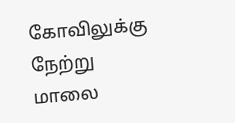கோவிலுக்கு நேற்று மாலை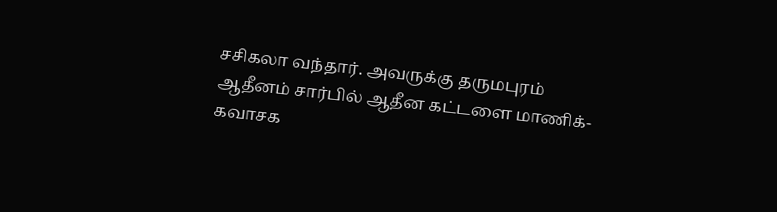சசிகலா வந்தார். அவருக்கு தருமபுரம் ஆதீனம் சார்பில் ஆதீன கட்டளை மாணிக்-கவாசக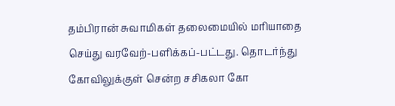தம்பிரான் சுவாமிகள் தலைமையில் மரியாதை
செய்து வரவேற்-பளிக்கப்-பட்டது. தொடர்ந்து கோவிலுக்குள் சென்ற சசிகலா கோ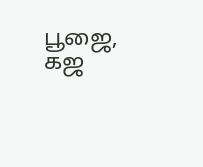பூஜை, கஜ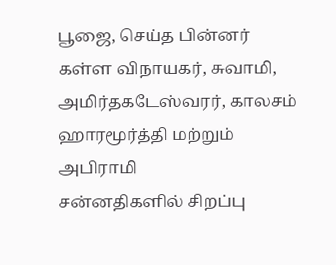பூஜை, செய்த பின்னர் கள்ள விநாயகர், சுவாமி, அமிர்தகடேஸ்வரர், காலசம் ஹாரமூர்த்தி மற்றும் அபிராமி
சன்னதிகளில் சிறப்பு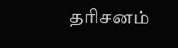தரிசனம்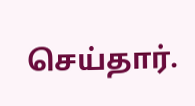செய்தார்.